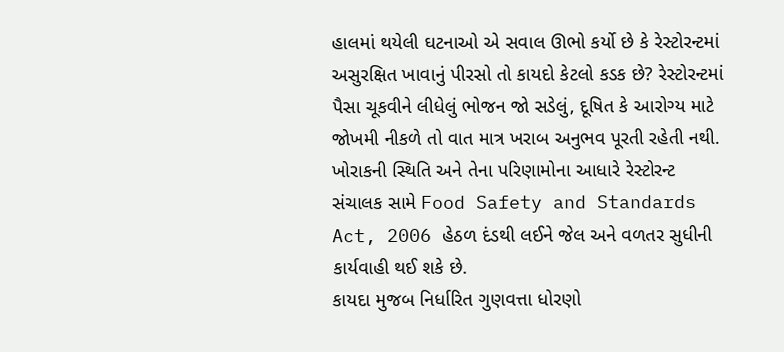હાલમાં થયેલી ઘટનાઓ એ સવાલ ઊભો કર્યો છે કે રેસ્ટોરન્ટમાં અસુરક્ષિત ખાવાનું પીરસો તો કાયદો કેટલો કડક છે? રેસ્ટોરન્ટમાં પૈસા ચૂકવીને લીધેલું ભોજન જો સડેલું, દૂષિત કે આરોગ્ય માટે જોખમી નીકળે તો વાત માત્ર ખરાબ અનુભવ પૂરતી રહેતી નથી. ખોરાકની સ્થિતિ અને તેના પરિણામોના આધારે રેસ્ટોરન્ટ સંચાલક સામે Food Safety and Standards Act, 2006 હેઠળ દંડથી લઈને જેલ અને વળતર સુધીની કાર્યવાહી થઈ શકે છે.
કાયદા મુજબ નિર્ધારિત ગુણવત્તા ધોરણો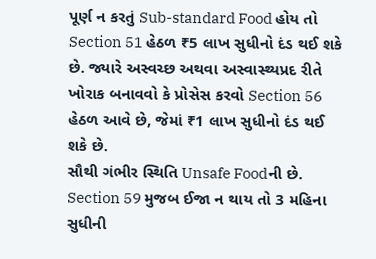પૂર્ણ ન કરતું Sub-standard Food હોય તો Section 51 હેઠળ ₹5 લાખ સુધીનો દંડ થઈ શકે છે. જ્યારે અસ્વચ્છ અથવા અસ્વાસ્થ્યપ્રદ રીતે ખોરાક બનાવવો કે પ્રોસેસ કરવો Section 56 હેઠળ આવે છે, જેમાં ₹1 લાખ સુધીનો દંડ થઈ શકે છે.
સૌથી ગંભીર સ્થિતિ Unsafe Foodની છે. Section 59 મુજબ ઈજા ન થાય તો 3 મહિના સુધીની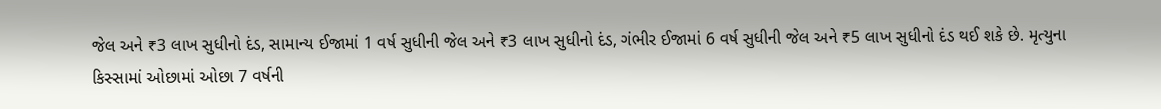જેલ અને ₹3 લાખ સુધીનો દંડ, સામાન્ય ઈજામાં 1 વર્ષ સુધીની જેલ અને ₹3 લાખ સુધીનો દંડ, ગંભીર ઈજામાં 6 વર્ષ સુધીની જેલ અને ₹5 લાખ સુધીનો દંડ થઈ શકે છે. મૃત્યુના કિસ્સામાં ઓછામાં ઓછા 7 વર્ષની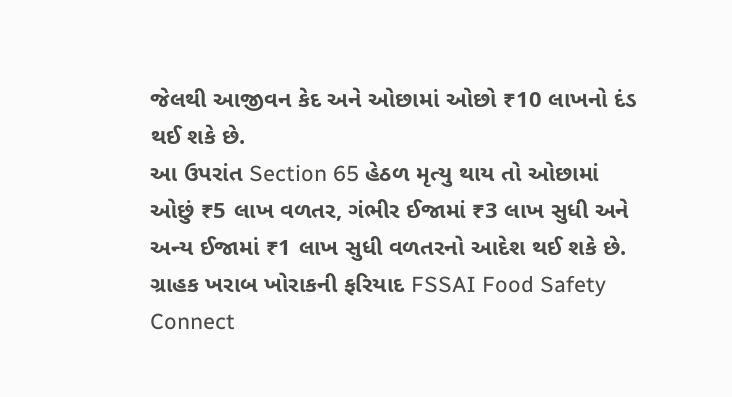જેલથી આજીવન કેદ અને ઓછામાં ઓછો ₹10 લાખનો દંડ થઈ શકે છે.
આ ઉપરાંત Section 65 હેઠળ મૃત્યુ થાય તો ઓછામાં ઓછું ₹5 લાખ વળતર, ગંભીર ઈજામાં ₹3 લાખ સુધી અને અન્ય ઈજામાં ₹1 લાખ સુધી વળતરનો આદેશ થઈ શકે છે.
ગ્રાહક ખરાબ ખોરાકની ફરિયાદ FSSAI Food Safety Connect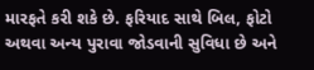મારફતે કરી શકે છે. ફરિયાદ સાથે બિલ, ફોટો અથવા અન્ય પુરાવા જોડવાની સુવિધા છે અને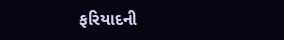ફરિયાદની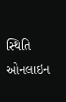સ્થિતિ ઓનલાઇન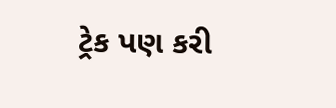ટ્રેક પણ કરી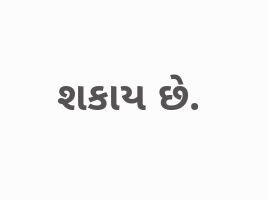શકાય છે.